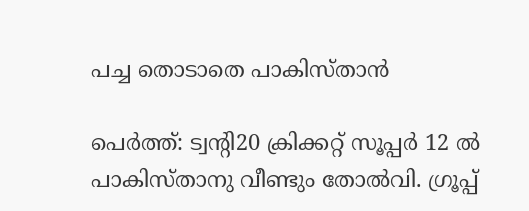പച്ച തൊടാതെ പാകിസ്താന്‍

പെര്‍ത്ത്: ട്വന്റി20 ക്രിക്കറ്റ് സൂപ്പര്‍ 12 ല്‍ പാകിസ്താനു വീണ്ടും തോല്‍വി. ഗ്രൂപ്പ്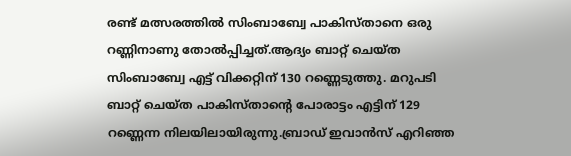രണ്ട് മത്സരത്തില്‍ സിംബാബ്വേ പാകിസ്താനെ ഒരു റണ്ണിനാണു തോല്‍പ്പിച്ചത്.ആദ്യം ബാറ്റ് ചെയ്ത സിംബാബ്വേ എട്ട് വിക്കറ്റിന് 130 റണ്ണെടുത്തു. മറുപടി ബാറ്റ് ചെയ്ത പാകിസ്താന്റെ പോരാട്ടം എട്ടിന് 129 റണ്ണെന്ന നിലയിലായിരുന്നു.ബ്രാഡ് ഇവാന്‍സ് എറിഞ്ഞ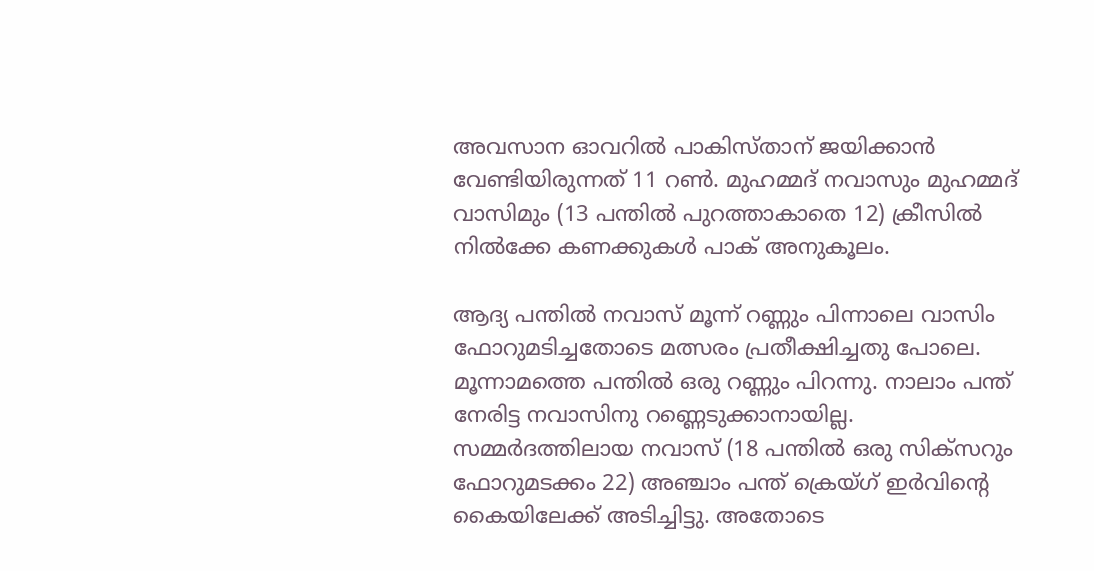അവസാന ഓവറില്‍ പാകിസ്താന് ജയിക്കാന്‍ വേണ്ടിയിരുന്നത് 11 റണ്‍. മുഹമ്മദ് നവാസും മുഹമ്മദ് വാസിമും (13 പന്തില്‍ പുറത്താകാതെ 12) ക്രീസില്‍ നില്‍ക്കേ കണക്കുകള്‍ പാക് അനുകൂലം.

ആദ്യ പന്തില്‍ നവാസ് മൂന്ന് റണ്ണും പിന്നാലെ വാസിം ഫോറുമടിച്ചതോടെ മത്സരം പ്രതീക്ഷിച്ചതു പോലെ. മൂന്നാമത്തെ പന്തില്‍ ഒരു റണ്ണും പിറന്നു. നാലാം പന്ത് നേരിട്ട നവാസിനു റണ്ണെടുക്കാനായില്ല. സമ്മര്‍ദത്തിലായ നവാസ് (18 പന്തില്‍ ഒരു സിക്സറും ഫോറുമടക്കം 22) അഞ്ചാം പന്ത് ക്രെയ്ഗ് ഇര്‍വിന്റെ കൈയിലേക്ക് അടിച്ചിട്ടു. അതോടെ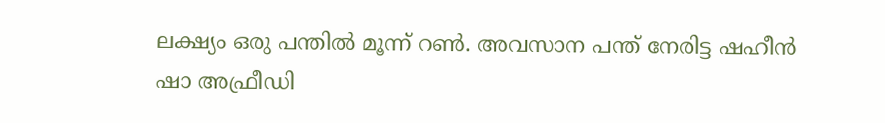ലക്ഷ്യം ഒരു പന്തില്‍ മൂന്ന് റണ്‍. അവസാന പന്ത് നേരിട്ട ഷഹീന്‍ ഷാ അഫ്രീഡി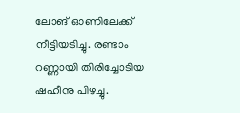ലോങ് ഓണിലേക്ക് നീട്ടിയടിച്ചു. രണ്ടാം റണ്ണായി തിരിച്ചോടിയ ഷഹീനു പിഴച്ചു.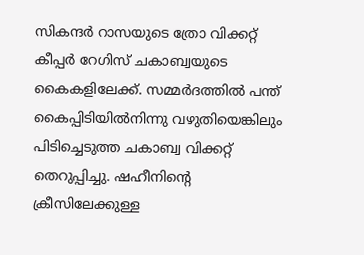സികന്ദര്‍ റാസയുടെ ത്രോ വിക്കറ്റ് കീപ്പര്‍ റേഗിസ് ചകാബ്വയുടെ കൈകളിലേക്ക്. സമ്മര്‍ദത്തില്‍ പന്ത് കൈപ്പിടിയില്‍നിന്നു വഴുതിയെങ്കിലും പിടിച്ചെടുത്ത ചകാബ്വ വിക്കറ്റ് തെറുപ്പിച്ചു. ഷഹീനിന്റെ ക്രീസിലേക്കുള്ള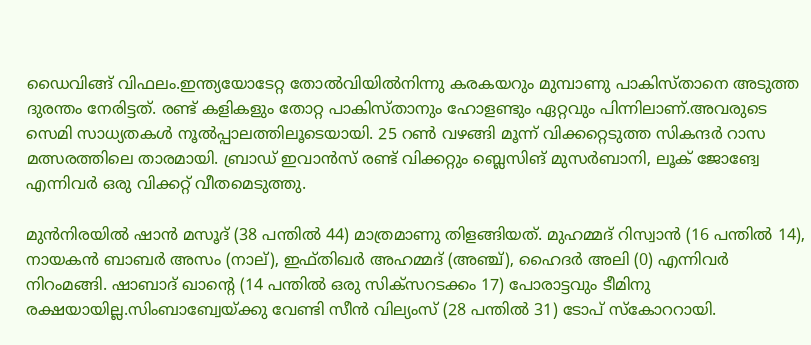ഡൈവിങ്ങ് വിഫലം.ഇന്ത്യയോടേറ്റ തോല്‍വിയില്‍നിന്നു കരകയറും മുമ്പാണു പാകിസ്താനെ അടുത്ത ദുരന്തം നേരിട്ടത്. രണ്ട് കളികളും തോറ്റ പാകിസ്താനും ഹോളണ്ടും ഏറ്റവും പിന്നിലാണ്.അവരുടെ സെമി സാധ്യതകള്‍ നൂല്‍പ്പാലത്തിലൂടെയായി. 25 റണ്‍ വഴങ്ങി മൂന്ന് വിക്കറ്റെടുത്ത സികന്ദര്‍ റാസ മത്സരത്തിലെ താരമായി. ബ്രാഡ് ഇവാന്‍സ് രണ്ട് വിക്കറ്റും ബ്ലെസിങ് മുസര്‍ബാനി, ലൂക് ജോങ്വേ എന്നിവര്‍ ഒരു വിക്കറ്റ് വീതമെടുത്തു.

മുന്‍നിരയില്‍ ഷാന്‍ മസൂദ് (38 പന്തില്‍ 44) മാത്രമാണു തിളങ്ങിയത്. മുഹമ്മദ് റിസ്വാന്‍ (16 പന്തില്‍ 14), നായകന്‍ ബാബര്‍ അസം (നാല്), ഇഫ്തിഖര്‍ അഹമ്മദ് (അഞ്ച്), ഹൈദര്‍ അലി (0) എന്നിവര്‍ നിറംമങ്ങി. ഷാബാദ് ഖാന്റെ (14 പന്തില്‍ ഒരു സിക്സറടക്കം 17) പോരാട്ടവും ടീമിനു രക്ഷയായില്ല.സിംബാബ്വേയ്ക്കു വേണ്ടി സീന്‍ വില്യംസ് (28 പന്തില്‍ 31) ടോപ് സ്‌കോററായി.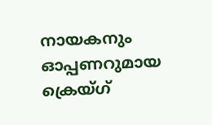നായകനും ഓപ്പണറുമായ ക്രെയ്ഗ്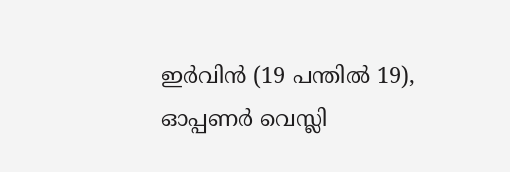ഇര്‍വിന്‍ (19 പന്തില്‍ 19), ഓപ്പണര്‍ വെസ്ലി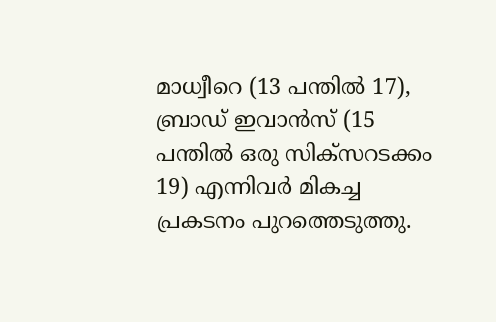മാധ്വീറെ (13 പന്തില്‍ 17), ബ്രാഡ് ഇവാന്‍സ് (15 പന്തില്‍ ഒരു സിക്സറടക്കം 19) എന്നിവര്‍ മികച്ച പ്രകടനം പുറത്തെടുത്തു.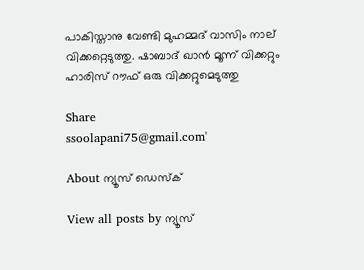പാകിസ്താനു വേണ്ടി മുഹമ്മദ് വാസിം നാല് വിക്കറ്റെടുത്തു. ഷാബാദ് ഖാന്‍ മൂന്ന് വിക്കറ്റും ഹാരിസ് റൗഫ് ഒരു വിക്കറ്റുമെടുത്തു

Share
ssoolapani75@gmail.com'

About ന്യൂസ് ഡെസ്ക്

View all posts by ന്യൂസ്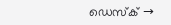ഡെസ്ക് →